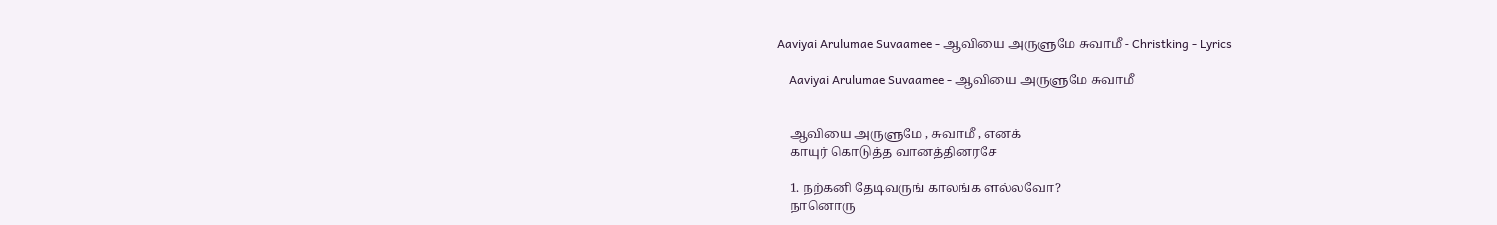Aaviyai Arulumae Suvaamee - ஆவியை அருளுமே சுவாமீ - Christking - Lyrics

    Aaviyai Arulumae Suvaamee - ஆவியை அருளுமே சுவாமீ


    ஆவியை அருளுமே , சுவாமீ , எனக்
    காயுர் கொடுத்த வானத்தினரசே

    1. நற்கனி தேடிவருங் காலங்க ளல்லவோ?
    நானொரு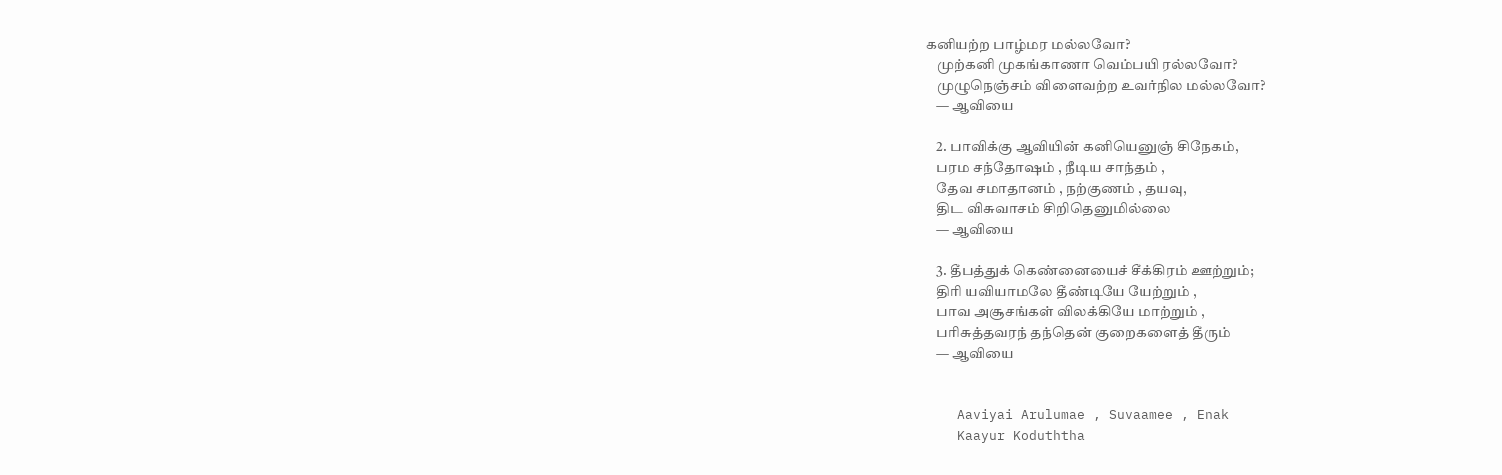கனியற்ற பாழ்மர மல்லவோ?
    முற்கனி முகங்காணா வெம்பயி ரல்லவோ?
    முழுநெஞ்சம் விளைவற்ற உவர்நில மல்லவோ?
    — ஆவியை

    2. பாவிக்கு ஆவியின் கனியெனுஞ் சிநேகம்,
    பரம சந்தோஷம் , நீடிய சாந்தம் ,
    தேவ சமாதானம் , நற்குணம் , தயவு,
    திட விசுவாசம் சிறிதெனுமில்லை
    — ஆவியை

    3. தீபத்துக் கெண்னையைச் சீக்கிரம் ஊற்றும்;
    திரி யவியாமலே தீண்டியே யேற்றும் ,
    பாவ அசூசங்கள் விலக்கியே மாற்றும் ,
    பரிசுத்தவரந் தந்தென் குறைகளைத் தீரும்
    — ஆவியை


    Aaviyai Arulumae , Suvaamee , Enak
    Kaayur Koduththa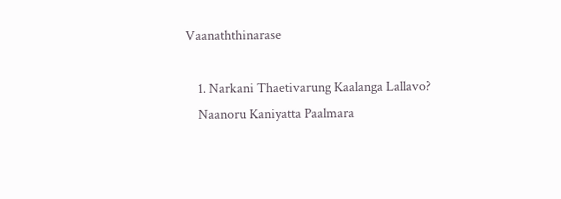Vaanaththinarase

    1. Narkani Thaetivarung Kaalanga Lallavo?
    Naanoru Kaniyatta Paalmara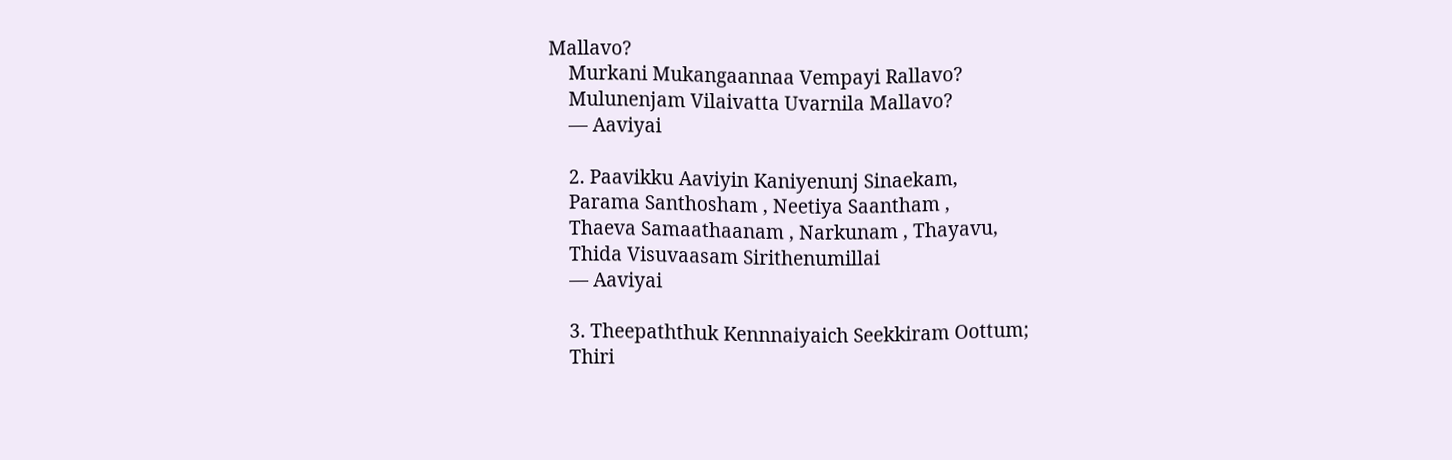Mallavo?
    Murkani Mukangaannaa Vempayi Rallavo?
    Mulunenjam Vilaivatta Uvarnila Mallavo?
    — Aaviyai

    2. Paavikku Aaviyin Kaniyenunj Sinaekam,
    Parama Santhosham , Neetiya Saantham ,
    Thaeva Samaathaanam , Narkunam , Thayavu,
    Thida Visuvaasam Sirithenumillai
    — Aaviyai

    3. Theepaththuk Kennnaiyaich Seekkiram Oottum;
    Thiri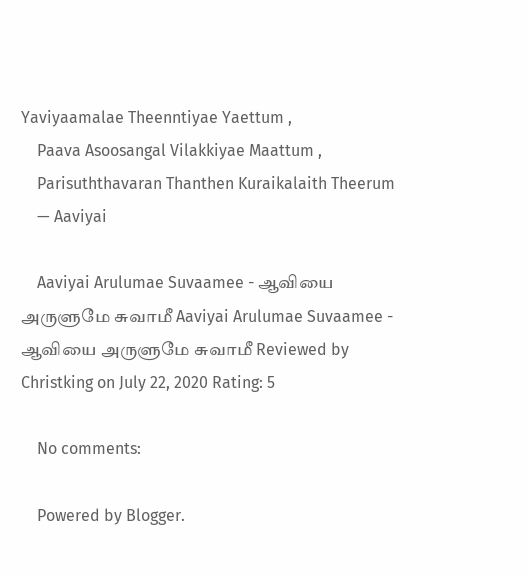Yaviyaamalae Theenntiyae Yaettum ,
    Paava Asoosangal Vilakkiyae Maattum ,
    Parisuththavaran Thanthen Kuraikalaith Theerum
    — Aaviyai

    Aaviyai Arulumae Suvaamee - ஆவியை அருளுமே சுவாமீ Aaviyai Arulumae Suvaamee - ஆவியை அருளுமே சுவாமீ Reviewed by Christking on July 22, 2020 Rating: 5

    No comments:

    Powered by Blogger.